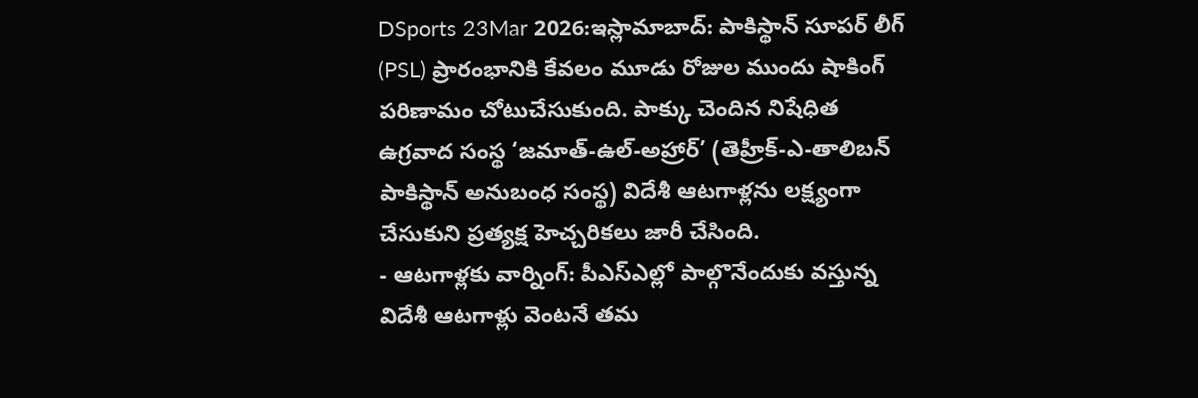DSports 23Mar 2026:ఇస్లామాబాద్: పాకిస్థాన్ సూపర్ లీగ్ (PSL) ప్రారంభానికి కేవలం మూడు రోజుల ముందు షాకింగ్ పరిణామం చోటుచేసుకుంది. పాక్కు చెందిన నిషేధిత ఉగ్రవాద సంస్థ ‘జమాత్-ఉల్-అహ్రార్’ (తెహ్రీక్-ఎ-తాలిబన్ పాకిస్థాన్ అనుబంధ సంస్థ) విదేశీ ఆటగాళ్లను లక్ష్యంగా చేసుకుని ప్రత్యక్ష హెచ్చరికలు జారీ చేసింది.
- ఆటగాళ్లకు వార్నింగ్: పీఎస్ఎల్లో పాల్గొనేందుకు వస్తున్న విదేశీ ఆటగాళ్లు వెంటనే తమ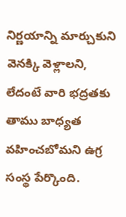నిర్ణయాన్ని మార్చుకుని వెనక్కి వెళ్లాలని, లేదంటే వారి భద్రతకు తాము బాధ్యత వహించబోమని ఉగ్ర సంస్థ పేర్కొంది.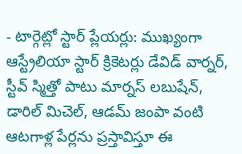- టార్గెట్లో స్టార్ ప్లేయర్లు: ముఖ్యంగా ఆస్ట్రేలియా స్టార్ క్రికెటర్లు డేవిడ్ వార్నర్, స్టీవ్ స్మిత్తో పాటు మార్నస్ లబుషేన్, డారిల్ మిచెల్, ఆడమ్ జంపా వంటి ఆటగాళ్ల పేర్లను ప్రస్తావిస్తూ ఈ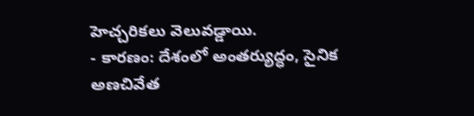హెచ్చరికలు వెలువడ్డాయి.
- కారణం: దేశంలో అంతర్యుద్ధం, సైనిక అణచివేత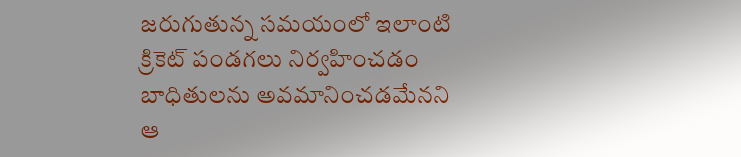జరుగుతున్న సమయంలో ఇలాంటి క్రికెట్ పండగలు నిర్వహించడం బాధితులను అవమానించడమేనని ఆ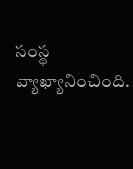సంస్థ వ్యాఖ్యానించింది.